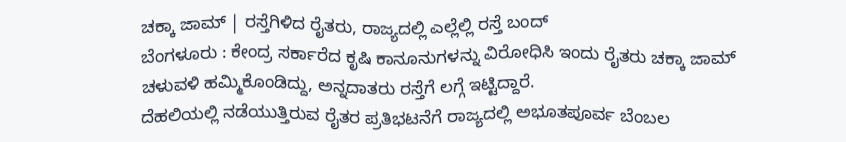ಚಕ್ಕಾ ಜಾಮ್ | ರಸ್ತೆಗಿಳಿದ ರೈತರು, ರಾಜ್ಯದಲ್ಲಿ ಎಲ್ಲೆಲ್ಲಿ ರಸ್ತೆ ಬಂದ್
ಬೆಂಗಳೂರು : ಕೇಂದ್ರ ಸರ್ಕಾರೆದ ಕೃಷಿ ಕಾನೂನುಗಳನ್ನು ವಿರೋಧಿಸಿ ಇಂದು ರೈತರು ಚಕ್ಕಾ ಜಾಮ್ ಚಳುವಳಿ ಹಮ್ಮಿಕೊಂಡಿದ್ದು, ಅನ್ನದಾತರು ರಸ್ತೆಗೆ ಲಗ್ಗೆ ಇಟ್ಟಿದ್ದಾರೆ.
ದೆಹಲಿಯಲ್ಲಿ ನಡೆಯುತ್ತಿರುವ ರೈತರ ಪ್ರತಿಭಟನೆಗೆ ರಾಜ್ಯದಲ್ಲಿ ಅಭೂತಪೂರ್ವ ಬೆಂಬಲ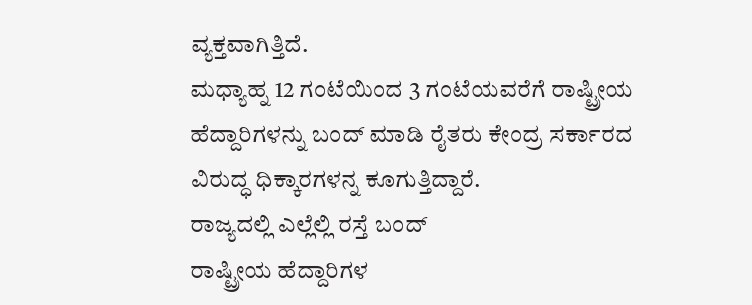ವ್ಯಕ್ತವಾಗಿತ್ತಿದೆ.
ಮಧ್ಯಾಹ್ನ 12 ಗಂಟೆಯಿಂದ 3 ಗಂಟೆಯವರೆಗೆ ರಾಷ್ಟ್ರೀಯ ಹೆದ್ದಾರಿಗಳನ್ನು ಬಂದ್ ಮಾಡಿ ರೈತರು ಕೇಂದ್ರ ಸರ್ಕಾರದ ವಿರುದ್ಧ ಧಿಕ್ಕಾರಗಳನ್ನ ಕೂಗುತ್ತಿದ್ದಾರೆ.
ರಾಜ್ಯದಲ್ಲಿ ಎಲ್ಲೆಲ್ಲಿ ರಸ್ತೆ ಬಂದ್
ರಾಷ್ಟ್ರೀಯ ಹೆದ್ದಾರಿಗಳ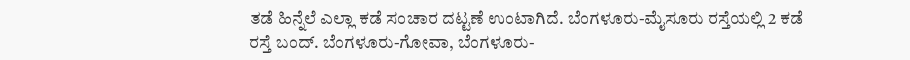ತಡೆ ಹಿನ್ನೆಲೆ ಎಲ್ಲಾ ಕಡೆ ಸಂಚಾರ ದಟ್ಟಣೆ ಉಂಟಾಗಿದೆ. ಬೆಂಗಳೂರು-ಮೈಸೂರು ರಸ್ತೆಯಲ್ಲಿ 2 ಕಡೆ ರಸ್ತೆ ಬಂದ್. ಬೆಂಗಳೂರು-ಗೋವಾ, ಬೆಂಗಳೂರು-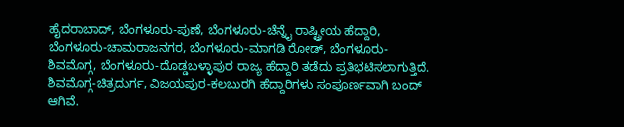ಹೈದರಾಬಾದ್, ಬೆಂಗಳೂರು-ಪುಣೆ, ಬೆಂಗಳೂರು-ಚೆನ್ನೈ ರಾಷ್ಟ್ರೀಯ ಹೆದ್ದಾರಿ, ಬೆಂಗಳೂರು-ಚಾಮರಾಜನಗರ, ಬೆಂಗಳೂರು-ಮಾಗಡಿ ರೋಡ್, ಬೆಂಗಳೂರು-ಶಿವಮೊಗ್ಗ, ಬೆಂಗಳೂರು-ದೊಡ್ಡಬಳ್ಳಾಪುರ ರಾಜ್ಯ ಹೆದ್ದಾರಿ ತಡೆದು ಪ್ರತಿಭಟಿಸಲಾಗುತ್ತಿದೆ.
ಶಿವಮೊಗ್ಗ-ಚಿತ್ರದುರ್ಗ, ವಿಜಯಪುರ-ಕಲಬುರಗಿ ಹೆದ್ದಾರಿಗಳು ಸಂಪೂರ್ಣವಾಗಿ ಬಂದ್ ಆಗಿವೆ.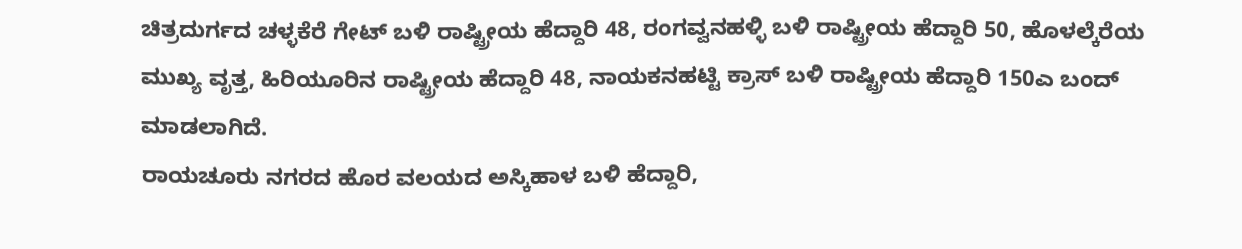ಚಿತ್ರದುರ್ಗದ ಚಳ್ಳಕೆರೆ ಗೇಟ್ ಬಳಿ ರಾಷ್ಟ್ರೀಯ ಹೆದ್ದಾರಿ 48, ರಂಗವ್ವನಹಳ್ಳಿ ಬಳಿ ರಾಷ್ಟ್ರೀಯ ಹೆದ್ದಾರಿ 50, ಹೊಳಲ್ಕೆರೆಯ ಮುಖ್ಯ ವೃತ್ತ, ಹಿರಿಯೂರಿನ ರಾಷ್ಟ್ರೀಯ ಹೆದ್ದಾರಿ 48, ನಾಯಕನಹಟ್ಟಿ ಕ್ರಾಸ್ ಬಳಿ ರಾಷ್ಟ್ರೀಯ ಹೆದ್ದಾರಿ 150ಎ ಬಂದ್ ಮಾಡಲಾಗಿದೆ.
ರಾಯಚೂರು ನಗರದ ಹೊರ ವಲಯದ ಅಸ್ಕಿಹಾಳ ಬಳಿ ಹೆದ್ದಾರಿ,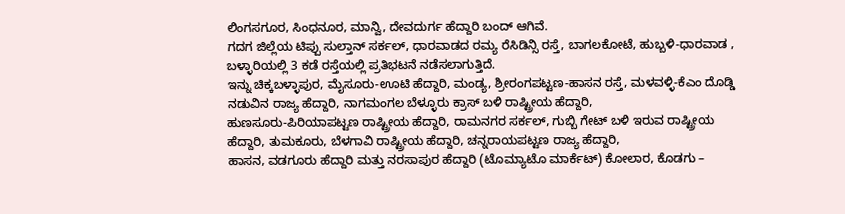ಲಿಂಗಸಗೂರ, ಸಿಂಧನೂರ, ಮಾನ್ವಿ, ದೇವದುರ್ಗ ಹೆದ್ದಾರಿ ಬಂದ್ ಆಗಿವೆ.
ಗದಗ ಜಿಲ್ಲೆಯ ಟಿಪ್ಪು ಸುಲ್ತಾನ್ ಸರ್ಕಲ್, ಧಾರವಾಡದ ರಮ್ಯ ರೆಸಿಡಿನ್ಸಿ ರಸ್ತೆ, ಬಾಗಲಕೋಟೆ, ಹುಬ್ಬಳಿ-ಧಾರವಾಡ , ಬಳ್ಳಾರಿಯಲ್ಲಿ 3 ಕಡೆ ರಸ್ತೆಯಲ್ಲಿ ಪ್ರತಿಭಟನೆ ನಡೆಸಲಾಗುತ್ತಿದೆ.
ಇನ್ನು ಚಿಕ್ಕಬಳ್ಳಾಪುರ, ಮೈಸೂರು-ಊಟಿ ಹೆದ್ದಾರಿ, ಮಂಡ್ಯ, ಶ್ರೀರಂಗಪಟ್ಟಣ-ಹಾಸನ ರಸ್ತೆ, ಮಳವಳ್ಳಿ-ಕೆಎಂ ದೊಡ್ಡಿ ನಡುವಿನ ರಾಜ್ಯ ಹೆದ್ದಾರಿ, ನಾಗಮಂಗಲ ಬೆಳ್ಳೂರು ಕ್ರಾಸ್ ಬಳಿ ರಾಷ್ಟ್ರೀಯ ಹೆದ್ದಾರಿ,
ಹುಣಸೂರು-ಪಿರಿಯಾಪಟ್ಟಣ ರಾಷ್ಟ್ರೀಯ ಹೆದ್ದಾರಿ, ರಾಮನಗರ ಸರ್ಕಲ್, ಗುಬ್ಬಿ ಗೇಟ್ ಬಳಿ ಇರುವ ರಾಷ್ಟ್ರೀಯ ಹೆದ್ದಾರಿ, ತುಮಕೂರು, ಬೆಳಗಾವಿ ರಾಷ್ಟ್ರೀಯ ಹೆದ್ದಾರಿ, ಚನ್ನರಾಯಪಟ್ಟಣ ರಾಜ್ಯ ಹೆದ್ದಾರಿ,
ಹಾಸನ, ವಡಗೂರು ಹೆದ್ದಾರಿ ಮತ್ತು ನರಸಾಪುರ ಹೆದ್ದಾರಿ (ಟೊಮ್ಯಾಟೊ ಮಾರ್ಕೆಟ್) ಕೋಲಾರ, ಕೊಡಗು –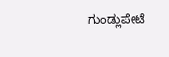ಗುಂಡ್ಲುಪೇಟೆ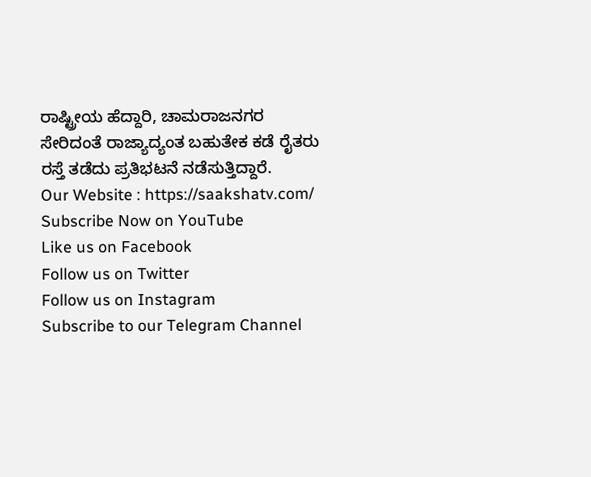ರಾಷ್ಟ್ರೀಯ ಹೆದ್ದಾರಿ, ಚಾಮರಾಜನಗರ ಸೇರಿದಂತೆ ರಾಜ್ಯಾದ್ಯಂತ ಬಹುತೇಕ ಕಡೆ ರೈತರು ರಸ್ತೆ ತಡೆದು ಪ್ರತಿಭಟನೆ ನಡೆಸುತ್ತಿದ್ದಾರೆ.
Our Website : https://saakshatv.com/
Subscribe Now on YouTube
Like us on Facebook
Follow us on Twitter
Follow us on Instagram
Subscribe to our Telegram Channel